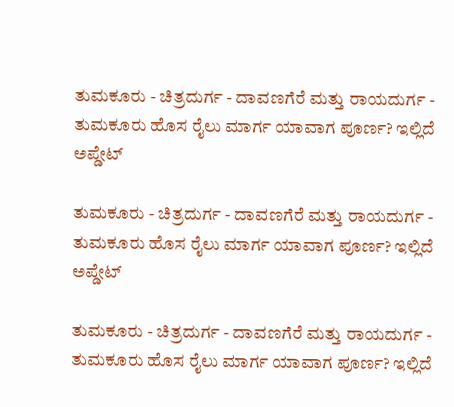ತುಮಕೂರು - ಚಿತ್ರದುರ್ಗ - ದಾವಣಗೆರೆ ಮತ್ತು ರಾಯದುರ್ಗ - ತುಮಕೂರು ಹೊಸ ರೈಲು ಮಾರ್ಗ ಯಾವಾಗ ಪೂರ್ಣ? ಇಲ್ಲಿದೆ ಅಪ್ಡೇಟ್‌

ತುಮಕೂರು - ಚಿತ್ರದುರ್ಗ - ದಾವಣಗೆರೆ ಮತ್ತು ರಾಯದುರ್ಗ - ತುಮಕೂರು ಹೊಸ ರೈಲು ಮಾರ್ಗ ಯಾವಾಗ ಪೂರ್ಣ? ಇಲ್ಲಿದೆ ಅಪ್ಡೇಟ್‌

ತುಮಕೂರು - ಚಿತ್ರದುರ್ಗ - ದಾವಣಗೆರೆ ಮತ್ತು ರಾಯದುರ್ಗ - ತುಮಕೂರು ಹೊಸ ರೈಲು ಮಾರ್ಗ ಯಾವಾಗ ಪೂರ್ಣ? ಇಲ್ಲಿದೆ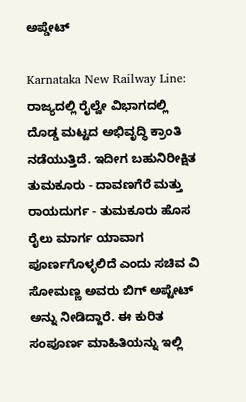ಅಪ್ಡೇಟ್‌

Karnataka New Railway Line: ರಾಜ್ಯದಲ್ಲಿ ರೈಲ್ವೇ ವಿಭಾಗದಲ್ಲಿ ದೊಡ್ಡ ಮಟ್ಟದ ಅಭಿವೃದ್ಧಿ ಕ್ರಾಂತಿ ನಡೆಯುತ್ತಿದೆ. ಇದೀಗ ಬಹುನಿರೀಕ್ಷಿತ ತುಮಕೂರು - ದಾವಣಗೆರೆ ಮತ್ತು ರಾಯದುರ್ಗ - ತುಮಕೂರು ಹೊಸ ರೈಲು ಮಾರ್ಗ ಯಾವಾಗ ಪೂರ್ಣಗೊಳ್ಳಲಿದೆ ಎಂದು ಸಚಿವ ವಿ ಸೋಮಣ್ಣ ಅವರು ಬಿಗ್ ಅಪ್ಟೇಟ್‌ ಅನ್ನು ನೀಡಿದ್ದಾರೆ. ಈ ಕುರಿತ ಸಂಪೂರ್ಣ ಮಾಹಿತಿಯನ್ನು ಇಲ್ಲಿ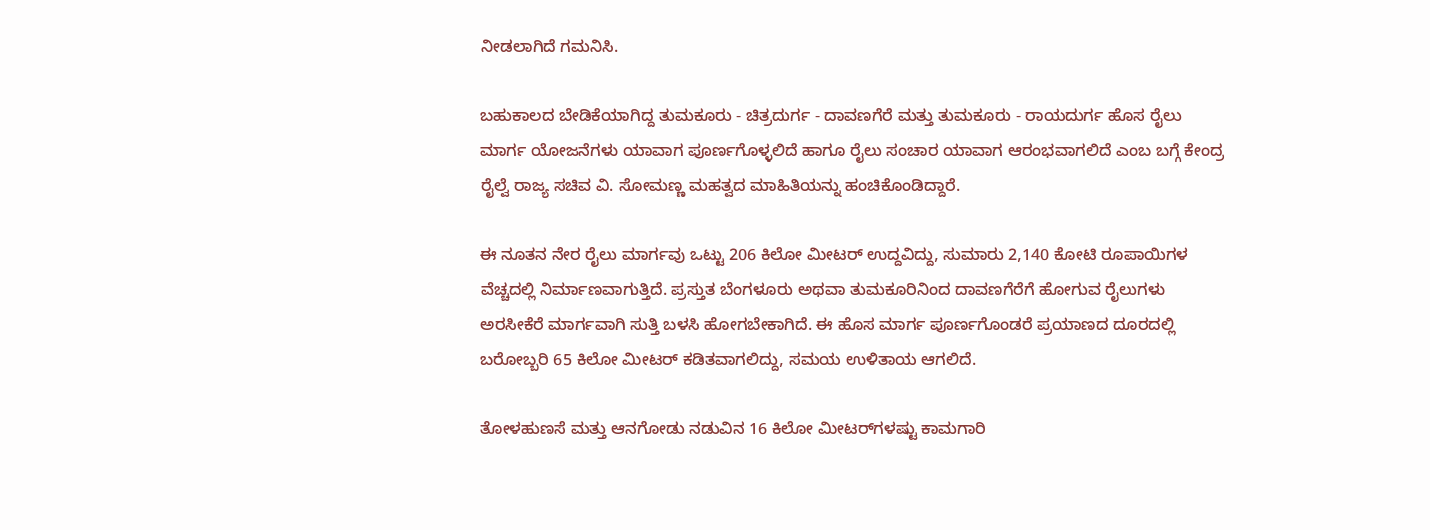ನೀಡಲಾಗಿದೆ ಗಮನಿಸಿ.

ಬಹುಕಾಲದ ಬೇಡಿಕೆಯಾಗಿದ್ದ ತುಮಕೂರು - ಚಿತ್ರದುರ್ಗ - ದಾವಣಗೆರೆ ಮತ್ತು ತುಮಕೂರು - ರಾಯದುರ್ಗ ಹೊಸ ರೈಲು ಮಾರ್ಗ ಯೋಜನೆಗಳು ಯಾವಾಗ ಪೂರ್ಣಗೊಳ್ಳಲಿದೆ ಹಾಗೂ ರೈಲು ಸಂಚಾರ ಯಾವಾಗ ಆರಂಭವಾಗಲಿದೆ ಎಂಬ ಬಗ್ಗೆ ಕೇಂದ್ರ ರೈಲ್ವೆ ರಾಜ್ಯ ಸಚಿವ ವಿ. ಸೋಮಣ್ಣ ಮಹತ್ವದ ಮಾಹಿತಿಯನ್ನು ಹಂಚಿಕೊಂಡಿದ್ದಾರೆ.

ಈ ನೂತನ ನೇರ ರೈಲು ಮಾರ್ಗವು ಒಟ್ಟು 206 ಕಿಲೋ ಮೀಟರ್ ಉದ್ದವಿದ್ದು, ಸುಮಾರು 2,140 ಕೋಟಿ ರೂಪಾಯಿಗಳ ವೆಚ್ಚದಲ್ಲಿ ನಿರ್ಮಾಣವಾಗುತ್ತಿದೆ. ಪ್ರಸ್ತುತ ಬೆಂಗಳೂರು ಅಥವಾ ತುಮಕೂರಿನಿಂದ ದಾವಣಗೆರೆಗೆ ಹೋಗುವ ರೈಲುಗಳು ಅರಸೀಕೆರೆ ಮಾರ್ಗವಾಗಿ ಸುತ್ತಿ ಬಳಸಿ ಹೋಗಬೇಕಾಗಿದೆ. ಈ ಹೊಸ ಮಾರ್ಗ ಪೂರ್ಣಗೊಂಡರೆ ಪ್ರಯಾಣದ ದೂರದಲ್ಲಿ ಬರೋಬ್ಬರಿ 65 ಕಿಲೋ ಮೀಟರ್ ಕಡಿತವಾಗಲಿದ್ದು, ಸಮಯ ಉಳಿತಾಯ ಆಗಲಿದೆ.

ತೋಳಹುಣಸೆ ಮತ್ತು ಆನಗೋಡು ನಡುವಿನ 16 ಕಿಲೋ ಮೀಟರ್‌ಗಳಷ್ಟು ಕಾಮಗಾರಿ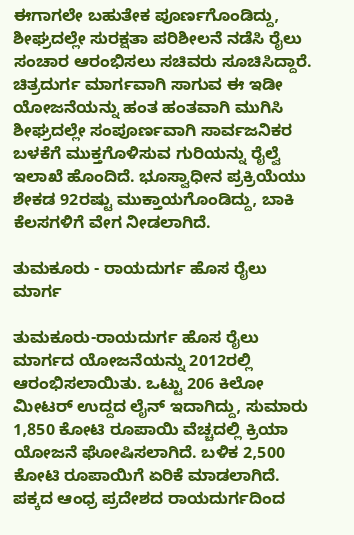ಈಗಾಗಲೇ ಬಹುತೇಕ ಪೂರ್ಣಗೊಂಡಿದ್ದು, ಶೀಘ್ರದಲ್ಲೇ ಸುರಕ್ಷತಾ ಪರಿಶೀಲನೆ ನಡೆಸಿ ರೈಲು ಸಂಚಾರ ಆರಂಭಿಸಲು ಸಚಿವರು ಸೂಚಿಸಿದ್ದಾರೆ. ಚಿತ್ರದುರ್ಗ ಮಾರ್ಗವಾಗಿ ಸಾಗುವ ಈ ಇಡೀ ಯೋಜನೆಯನ್ನು ಹಂತ ಹಂತವಾಗಿ ಮುಗಿಸಿ ಶೀಘ್ರದಲ್ಲೇ ಸಂಪೂರ್ಣವಾಗಿ ಸಾರ್ವಜನಿಕರ ಬಳಕೆಗೆ ಮುಕ್ತಗೊಳಿಸುವ ಗುರಿಯನ್ನು ರೈಲ್ವೆ ಇಲಾಖೆ ಹೊಂದಿದೆ. ಭೂಸ್ವಾಧೀನ ಪ್ರಕ್ರಿಯೆಯು ಶೇಕಡ 92ರಷ್ಟು ಮುಕ್ತಾಯಗೊಂಡಿದ್ದು, ಬಾಕಿ ಕೆಲಸಗಳಿಗೆ ವೇಗ ನೀಡಲಾಗಿದೆ.

ತುಮಕೂರು - ರಾಯದುರ್ಗ ಹೊಸ ರೈಲು ಮಾರ್ಗ

ತುಮಕೂರು-ರಾಯದುರ್ಗ ಹೊಸ ರೈಲು ಮಾರ್ಗದ ಯೋಜನೆಯನ್ನು 2012ರಲ್ಲಿ ಆರಂಭಿಸಲಾಯಿತು. ಒಟ್ಟು 206 ಕಿಲೋ ಮೀಟರ್ ಉದ್ದದ ಲೈನ್ ಇದಾಗಿದ್ದು, ಸುಮಾರು 1,850 ಕೋಟಿ ರೂಪಾಯಿ ವೆಚ್ಚದಲ್ಲಿ ಕ್ರಿಯಾ ಯೋಜನೆ ಘೋಷಿಸಲಾಗಿದೆ. ಬಳಿಕ 2,500 ಕೋಟಿ ರೂಪಾಯಿಗೆ ಏರಿಕೆ ಮಾಡಲಾಗಿದೆ. ಪಕ್ಕದ ಆಂಧ್ರ ಪ್ರದೇಶದ ರಾಯದುರ್ಗದಿಂದ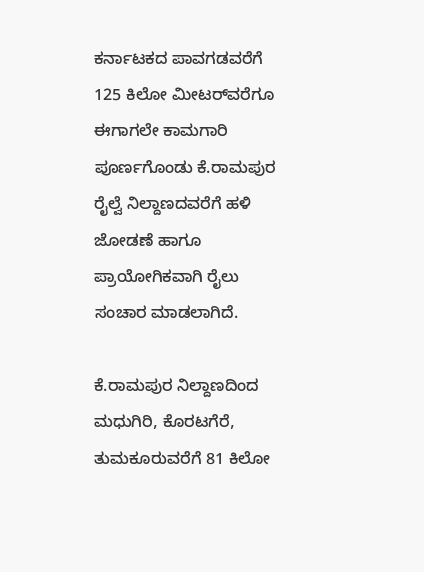ಕರ್ನಾಟಕದ ಪಾವಗಡವರೆಗೆ 125 ಕಿಲೋ ಮೀಟರ್‌ವರೆಗೂ ಈಗಾಗಲೇ ಕಾಮಗಾರಿ ಪೂರ್ಣಗೊಂಡು ಕೆ.ರಾಮಪುರ ರೈಲ್ವೆ ನಿಲ್ದಾಣದವರೆಗೆ ಹಳಿ ಜೋಡಣೆ ಹಾಗೂ ಪ್ರಾಯೋಗಿಕವಾಗಿ ರೈಲು ಸಂಚಾರ ಮಾಡಲಾಗಿದೆ.

ಕೆ.ರಾಮಪುರ ನಿಲ್ದಾಣದಿಂದ ಮಧುಗಿರಿ, ಕೊರಟಗೆರೆ, ತುಮಕೂರುವರೆಗೆ 81 ಕಿಲೋ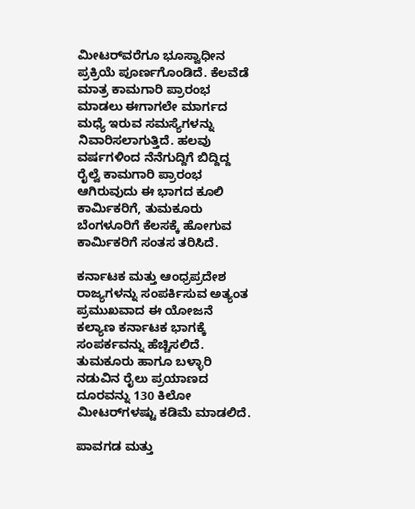ಮೀಟರ್‌ವರೆಗೂ ಭೂಸ್ವಾಧೀನ ಪ್ರಕ್ರಿಯೆ ಪೂರ್ಣಗೊಂಡಿದೆ. ಕೆಲವೆಡೆ ಮಾತ್ರ ಕಾಮಗಾರಿ ಪ್ರಾರಂಭ ಮಾಡಲು ಈಗಾಗಲೇ ಮಾರ್ಗದ ಮಧ್ಯೆ ಇರುವ ಸಮಸ್ಯೆಗಳನ್ನು ನಿವಾರಿಸಲಾಗುತ್ತಿದೆ. ಹಲವು ವರ್ಷಗಳಿಂದ ನೆನೆಗುದ್ದಿಗೆ ಬಿದ್ದಿದ್ದ ರೈಲ್ವೆ ಕಾಮಗಾರಿ ಪ್ರಾರಂಭ ಆಗಿರುವುದು ಈ ಭಾಗದ ಕೂಲಿ ಕಾರ್ಮಿಕರಿಗೆ, ತುಮಕೂರು ಬೆಂಗಳೂರಿಗೆ ಕೆಲಸಕ್ಕೆ ಹೋಗುವ ಕಾರ್ಮಿಕರಿಗೆ ಸಂತಸ ತರಿಸಿದೆ.

ಕರ್ನಾಟಕ ಮತ್ತು ಆಂಧ್ರಪ್ರದೇಶ ರಾಜ್ಯಗಳನ್ನು ಸಂಪರ್ಕಿಸುವ ಅತ್ಯಂತ ಪ್ರಮುಖವಾದ ಈ ಯೋಜನೆ ಕಲ್ಯಾಣ ಕರ್ನಾಟಕ ಭಾಗಕ್ಕೆ ಸಂಪರ್ಕವನ್ನು ಹೆಚ್ಚಿಸಲಿದೆ. ತುಮಕೂರು ಹಾಗೂ ಬಳ್ಳಾರಿ ನಡುವಿನ ರೈಲು ಪ್ರಯಾಣದ ದೂರವನ್ನು 130 ಕಿಲೋ ಮೀಟರ್‌ಗಳಷ್ಟು ಕಡಿಮೆ ಮಾಡಲಿದೆ.

ಪಾವಗಡ ಮತ್ತು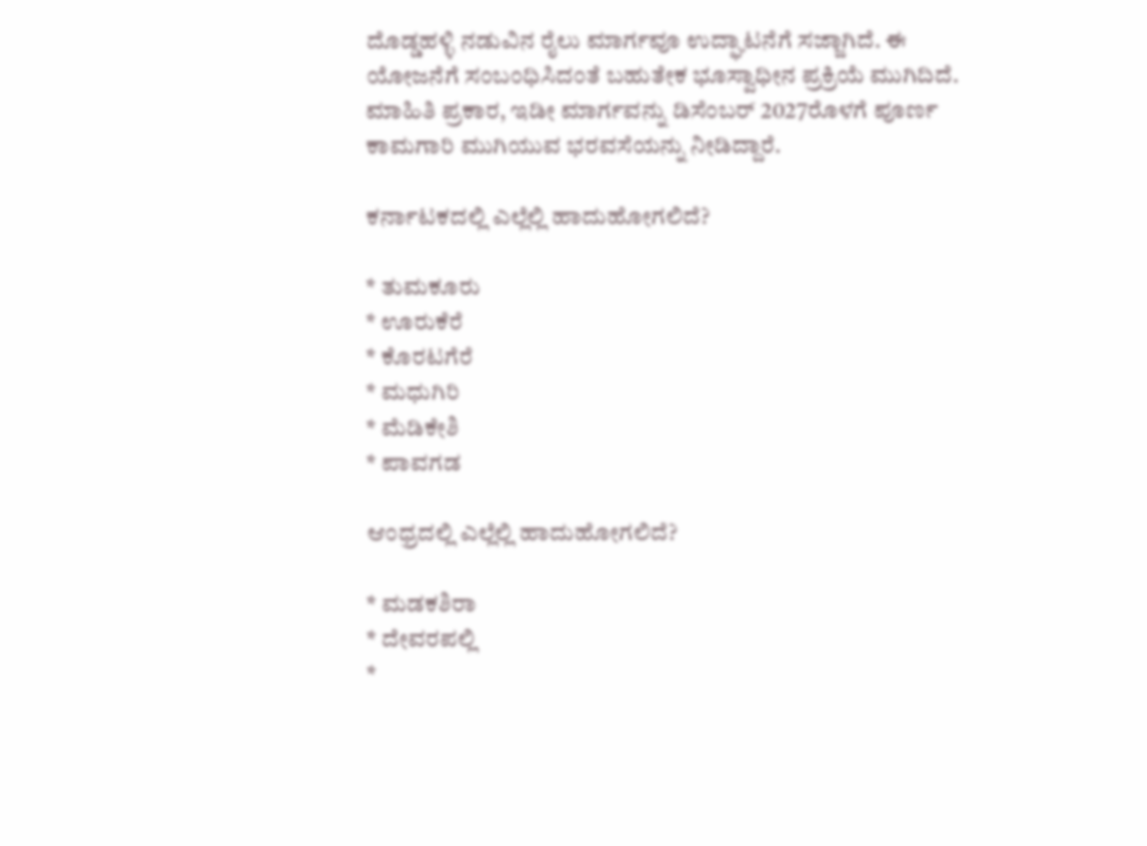ದೊಡ್ಡಹಳ್ಳಿ ನಡುವಿನ ರೈಲು ಮಾರ್ಗವೂ ಉದ್ಘಾಟನೆಗೆ ಸಜ್ಜಾಗಿದೆ. ಈ ಯೋಜನೆಗೆ ಸಂಬಂಧಿಸಿದಂತೆ ಬಹುತೇಕ ಭೂಸ್ವಾಧೀನ ಪ್ರಕ್ರಿಯೆ ಮುಗಿದಿದೆ. ಮಾಹಿತಿ ಪ್ರಕಾರ, ಇಡೀ ಮಾರ್ಗವನ್ನು ಡಿಸೆಂಬರ್ 2027ರೊಳಗೆ ಪೂರ್ಣ ಕಾಮಗಾರಿ ಮುಗಿಯುವ ಭರವಸೆಯನ್ನು ನೀಡಿದ್ದಾರೆ.

ಕರ್ನಾಟಕದಲ್ಲಿ ಎಲ್ಲೆಲ್ಲಿ ಹಾದುಹೋಗಲಿದೆ?

* ತುಮಕೂರು
* ಊರುಕೆರೆ
* ಕೊರಟಗೆರೆ
* ಮಧುಗಿರಿ
* ಮೆಡಿಕೇಶಿ
* ಪಾವಗಡ

ಆಂಧ್ರದಲ್ಲಿ ಎಲ್ಲೆಲ್ಲಿ ಹಾದುಹೋಗಲಿದೆ?

* ಮಡಕಶಿರಾ
* ದೇವರಪಲ್ಲಿ
*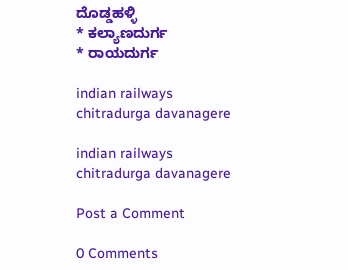ದೊಡ್ಡಹಳ್ಳಿ
* ಕಲ್ಯಾಣದುರ್ಗ
* ರಾಯದುರ್ಗ

indian railways chitradurga davanagere

indian railways chitradurga davanagere

Post a Comment

0 Comments